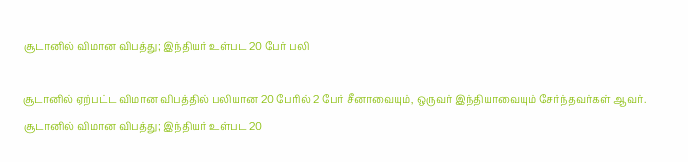சூடானில் விமான விபத்து; இந்தியர் உள்பட 20 பேர் பலி

சூடானில் ஏற்பட்ட விமான விபத்தில் பலியான 20 பேரில் 2 பேர் சீனாவையும், ஒருவர் இந்தியாவையும் சேர்ந்தவர்கள் ஆவர்.
சூடானில் விமான விபத்து; இந்தியர் உள்பட 20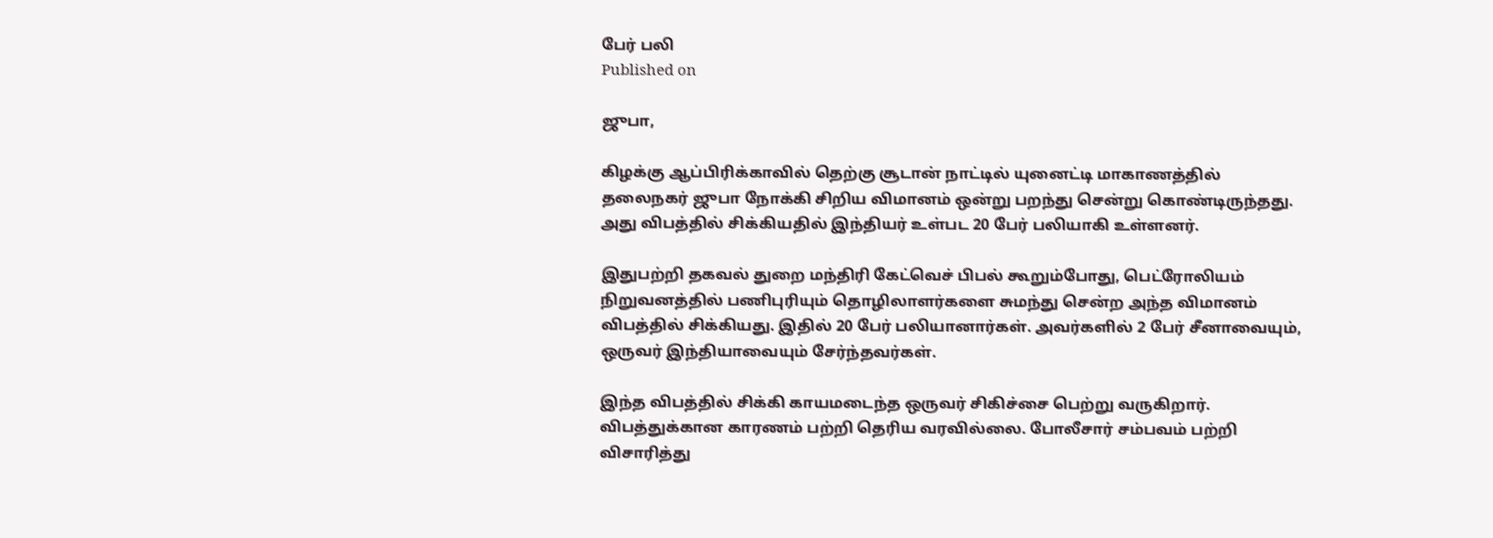பேர் பலி
Published on

ஜுபா,

கிழக்கு ஆப்பிரிக்காவில் தெற்கு சூடான் நாட்டில் யுனைட்டி மாகாணத்தில் தலைநகர் ஜுபா நோக்கி சிறிய விமானம் ஒன்று பறந்து சென்று கொண்டிருந்தது. அது விபத்தில் சிக்கியதில் இந்தியர் உள்பட 20 பேர் பலியாகி உள்ளனர்.

இதுபற்றி தகவல் துறை மந்திரி கேட்வெச் பிபல் கூறும்போது, பெட்ரோலியம் நிறுவனத்தில் பணிபுரியும் தொழிலாளர்களை சுமந்து சென்ற அந்த விமானம் விபத்தில் சிக்கியது. இதில் 20 பேர் பலியானார்கள். அவர்களில் 2 பேர் சீனாவையும், ஒருவர் இந்தியாவையும் சேர்ந்தவர்கள்.

இந்த விபத்தில் சிக்கி காயமடைந்த ஒருவர் சிகிச்சை பெற்று வருகிறார். விபத்துக்கான காரணம் பற்றி தெரிய வரவில்லை. போலீசார் சம்பவம் பற்றி விசாரித்து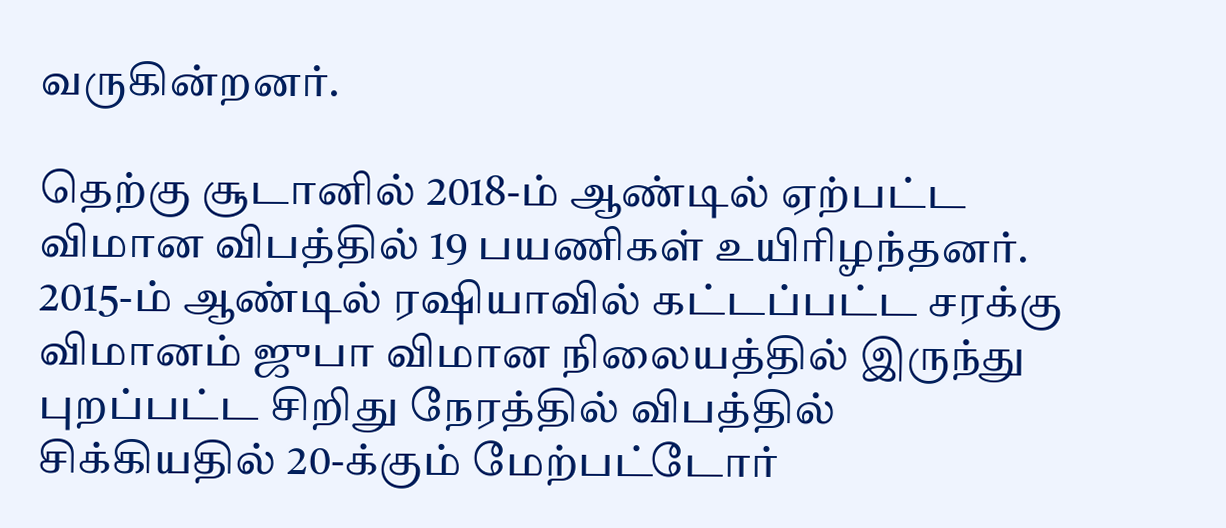வருகின்றனர்.

தெற்கு சூடானில் 2018-ம் ஆண்டில் ஏற்பட்ட விமான விபத்தில் 19 பயணிகள் உயிரிழந்தனர். 2015-ம் ஆண்டில் ரஷியாவில் கட்டப்பட்ட சரக்கு விமானம் ஜுபா விமான நிலையத்தில் இருந்து புறப்பட்ட சிறிது நேரத்தில் விபத்தில் சிக்கியதில் 20-க்கும் மேற்பட்டோர்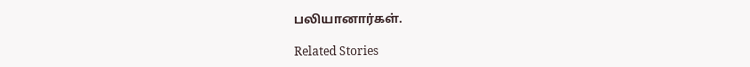பலியானார்கள்.

Related Stories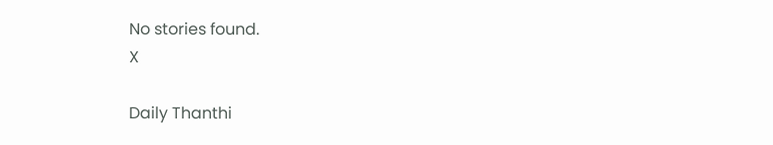No stories found.
X

Daily Thanthi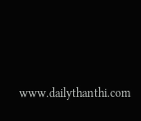www.dailythanthi.com